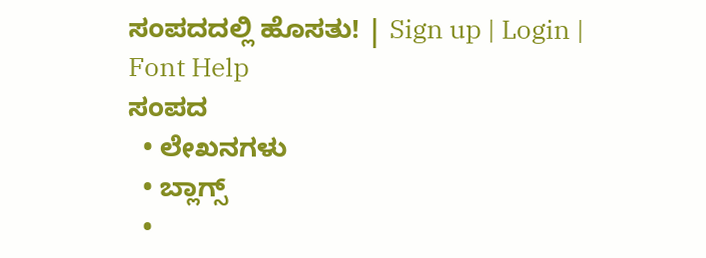ಸಂಪದದಲ್ಲಿ ಹೊಸತು! | Sign up | Login | Font Help
ಸಂಪದ
  • ಲೇಖನಗಳು
  • ಬ್ಲಾಗ್ಸ್
  •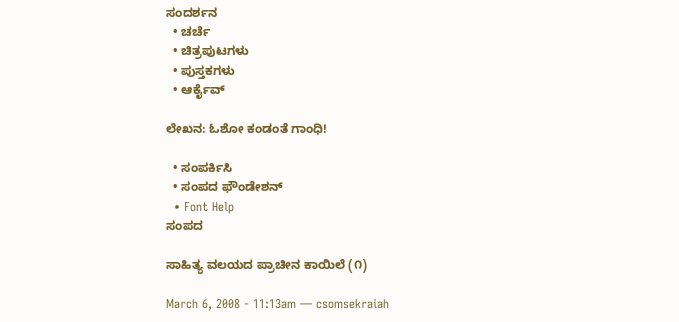ಸಂದರ್ಶನ
  • ಚರ್ಚೆ
  • ಚಿತ್ರಪುಟಗಳು
  • ಪುಸ್ತಕಗಳು
  • ಆರ್ಕೈವ್

ಲೇಖನ: ಓಶೋ ಕಂಡಂತೆ ಗಾಂಧಿ!

  • ಸಂಪರ್ಕಿಸಿ
  • ಸಂಪದ ಫೌಂಡೇಶನ್
  • Font Help
ಸಂಪದ

ಸಾಹಿತ್ಯ ವಲಯದ ಪ್ರಾಚೀನ ಕಾಯಿಲೆ (೧)

March 6, 2008 - 11:13am — csomsekraiah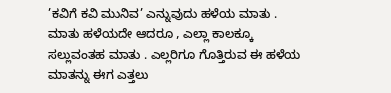’ಕವಿಗೆ ಕವಿ ಮುನಿವ’ ಎನ್ನುವುದು ಹಳೆಯ ಮಾತು . ಮಾತು ಹಳೆಯದೇ ಆದರೂ , ಎಲ್ಲಾ ಕಾಲಕ್ಕೂ ಸಲ್ಲುವಂತಹ ಮಾತು . ಎಲ್ಲರಿಗೂ ಗೊತ್ತಿರುವ ಈ ಹಳೆಯ ಮಾತನ್ನು ಈಗ ಎತ್ತಲು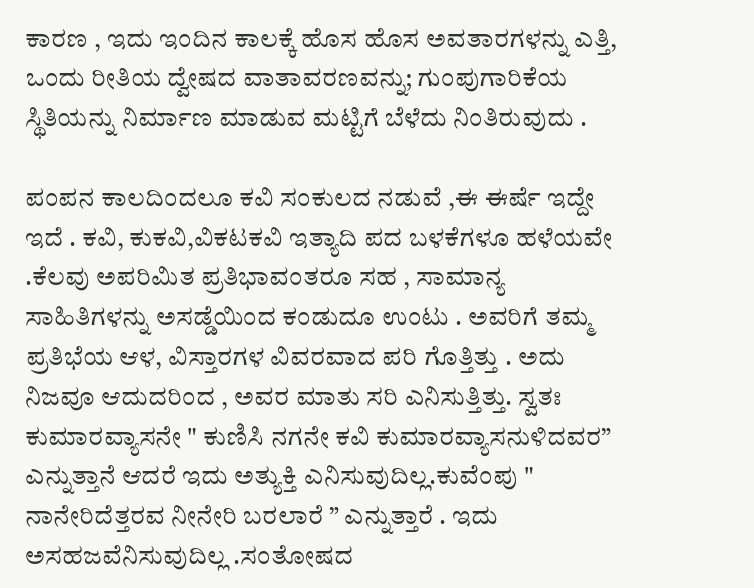ಕಾರಣ , ಇದು ಇಂದಿನ ಕಾಲಕ್ಕೆ ಹೊಸ ಹೊಸ ಅವತಾರಗಳನ್ನು ಎತ್ತಿ, ಒಂದು ರೀತಿಯ ದ್ವೇಷದ ವಾತಾವರಣವನ್ನು; ಗುಂಪುಗಾರಿಕೆಯ ಸ್ಥಿತಿಯನ್ನು ನಿರ್ಮಾಣ ಮಾಡುವ ಮಟ್ಟಿಗೆ ಬೆಳೆದು ನಿಂತಿರುವುದು .

ಪಂಪನ ಕಾಲದಿಂದಲೂ ಕವಿ ಸಂಕುಲದ ನಡುವೆ ,ಈ ಈರ್ಷೆ ಇದ್ದೇ ಇದೆ . ಕವಿ, ಕುಕವಿ,ವಿಕಟಕವಿ ಇತ್ಯಾದಿ ಪದ ಬಳಕೆಗಳೂ ಹಳೆಯವೇ .ಕೆಲವು ಅಪರಿಮಿತ ಪ್ರತಿಭಾವಂತರೂ ಸಹ , ಸಾಮಾನ್ಯ ಸಾಹಿತಿಗಳನ್ನು ಅಸಡ್ಡೆಯಿಂದ ಕಂಡುದೂ ಉಂಟು . ಅವರಿಗೆ ತಮ್ಮ ಪ್ರತಿಭೆಯ ಆಳ, ವಿಸ್ತಾರಗಳ ವಿವರವಾದ ಪರಿ ಗೊತ್ತಿತ್ತು . ಅದು ನಿಜವೂ ಆದುದರಿಂದ , ಅವರ ಮಾತು ಸರಿ ಎನಿಸುತ್ತಿತ್ತು. ಸ್ವತಃ ಕುಮಾರವ್ಯಾಸನೇ " ಕುಣಿಸಿ ನಗನೇ ಕವಿ ಕುಮಾರವ್ಯಾಸನುಳಿದವರ” ಎನ್ನುತ್ತಾನೆ ಆದರೆ ಇದು ಅತ್ಯುಕ್ತಿ ಎನಿಸುವುದಿಲ್ಲ.ಕುವೆಂಪು " ನಾನೇರಿದೆತ್ತರವ ನೀನೇರಿ ಬರಲಾರೆ ” ಎನ್ನುತ್ತಾರೆ . ಇದು ಅಸಹಜವೆನಿಸುವುದಿಲ್ಲ .ಸಂತೋಷದ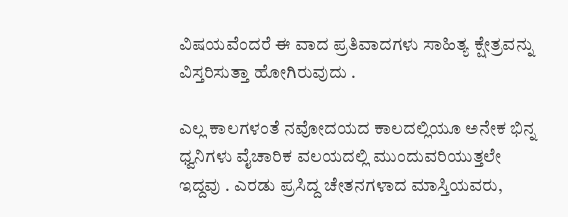ವಿಷಯವೆಂದರೆ ಈ ವಾದ ಪ್ರತಿವಾದಗಳು ಸಾಹಿತ್ಯ ಕ್ಷೇತ್ರವನ್ನು ವಿಸ್ತರಿಸುತ್ತಾ ಹೋಗಿರುವುದು .

ಎಲ್ಲ ಕಾಲಗಳಂತೆ ನವೋದಯದ ಕಾಲದಲ್ಲಿಯೂ ಅನೇಕ ಭಿನ್ನ ಧ್ವನಿಗಳು ವೈಚಾರಿಕ ವಲಯದಲ್ಲಿ ಮುಂದುವರಿಯುತ್ತಲೇ ಇದ್ದವು . ಎರಡು ಪ್ರಸಿದ್ದ ಚೇತನಗಳಾದ ಮಾಸ್ತಿಯವರು,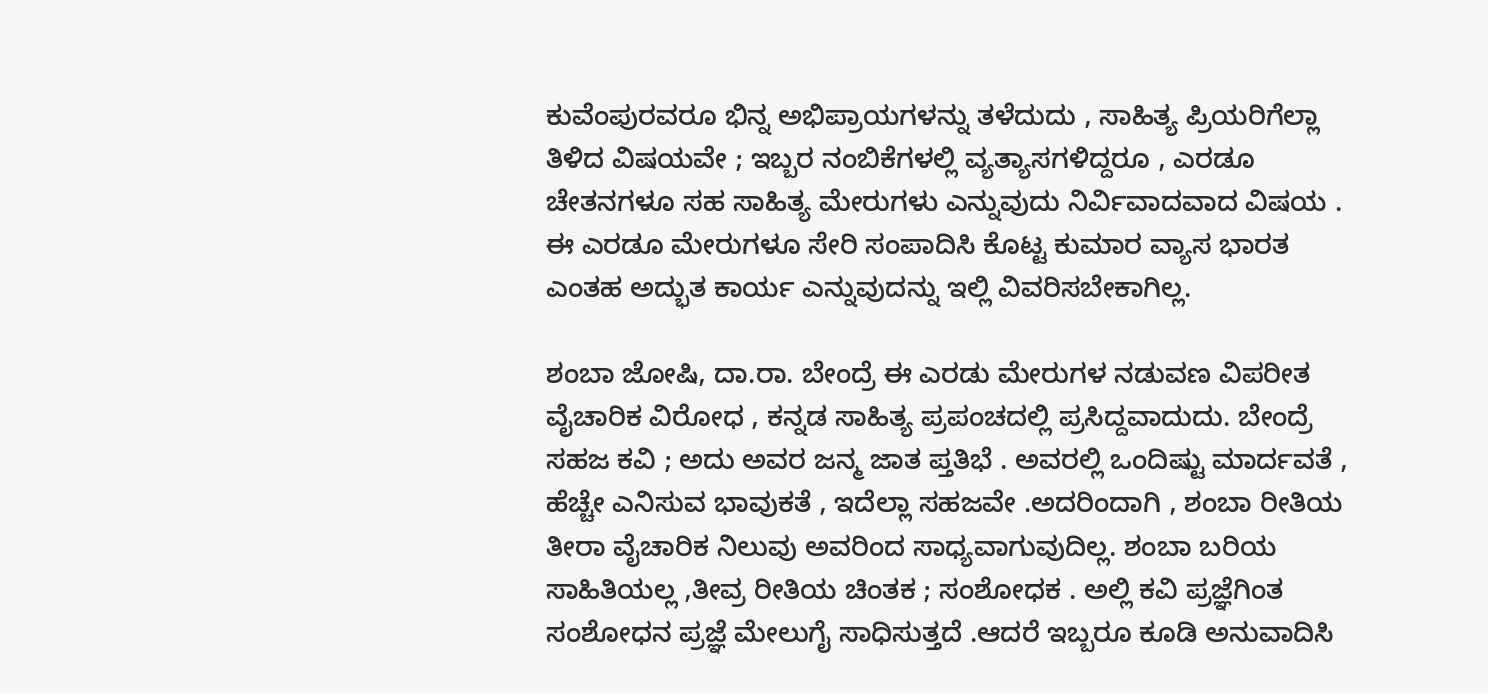ಕುವೆಂಪುರವರೂ ಭಿನ್ನ ಅಭಿಪ್ರಾಯಗಳನ್ನು ತಳೆದುದು , ಸಾಹಿತ್ಯ ಪ್ರಿಯರಿಗೆಲ್ಲಾ ತಿಳಿದ ವಿಷಯವೇ ; ಇಬ್ಬರ ನಂಬಿಕೆಗಳಲ್ಲಿ ವ್ಯತ್ಯಾಸಗಳಿದ್ದರೂ , ಎರಡೂ ಚೇತನಗಳೂ ಸಹ ಸಾಹಿತ್ಯ ಮೇರುಗಳು ಎನ್ನುವುದು ನಿರ್ವಿವಾದವಾದ ವಿಷಯ . ಈ ಎರಡೂ ಮೇರುಗಳೂ ಸೇರಿ ಸಂಪಾದಿಸಿ ಕೊಟ್ಟ ಕುಮಾರ ವ್ಯಾಸ ಭಾರತ ಎಂತಹ ಅದ್ಭುತ ಕಾರ್ಯ ಎನ್ನುವುದನ್ನು ಇಲ್ಲಿ ವಿವರಿಸಬೇಕಾಗಿಲ್ಲ.

ಶಂಬಾ ಜೋಷಿ, ದಾ.ರಾ. ಬೇಂದ್ರೆ ಈ ಎರಡು ಮೇರುಗಳ ನಡುವಣ ವಿಪರೀತ ವೈಚಾರಿಕ ವಿರೋಧ , ಕನ್ನಡ ಸಾಹಿತ್ಯ ಪ್ರಪಂಚದಲ್ಲಿ ಪ್ರಸಿದ್ದವಾದುದು. ಬೇಂದ್ರೆ ಸಹಜ ಕವಿ ; ಅದು ಅವರ ಜನ್ಮ ಜಾತ ಪ್ತತಿಭೆ . ಅವರಲ್ಲಿ ಒಂದಿಷ್ಟು ಮಾರ್ದವತೆ , ಹೆಚ್ಚೇ ಎನಿಸುವ ಭಾವುಕತೆ , ಇದೆಲ್ಲಾ ಸಹಜವೇ .ಅದರಿಂದಾಗಿ , ಶಂಬಾ ರೀತಿಯ ತೀರಾ ವೈಚಾರಿಕ ನಿಲುವು ಅವರಿಂದ ಸಾಧ್ಯವಾಗುವುದಿಲ್ಲ. ಶಂಬಾ ಬರಿಯ ಸಾಹಿತಿಯಲ್ಲ ,ತೀವ್ರ ರೀತಿಯ ಚಿಂತಕ ; ಸಂಶೋಧಕ . ಅಲ್ಲಿ ಕವಿ ಪ್ರಜ್ಞೆಗಿಂತ ಸಂಶೋಧನ ಪ್ರಜ್ಞೆ ಮೇಲುಗೈ ಸಾಧಿಸುತ್ತದೆ .ಆದರೆ ಇಬ್ಬರೂ ಕೂಡಿ ಅನುವಾದಿಸಿ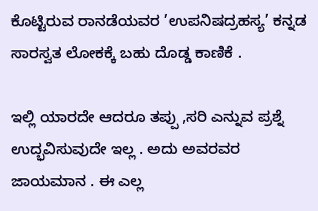ಕೊಟ್ಟಿರುವ ರಾನಡೆಯವರ ’ಉಪನಿಷದ್ರಹಸ್ಯ’ ಕನ್ನಡ ಸಾರಸ್ವತ ಲೋಕಕ್ಕೆ ಬಹು ದೊಡ್ಡ ಕಾಣಿಕೆ .

ಇಲ್ಲಿ ಯಾರದೇ ಆದರೂ ತಪ್ಪು ,ಸರಿ ಎನ್ನುವ ಪ್ರಶ್ನೆ ಉದ್ಭವಿಸುವುದೇ ಇಲ್ಲ . ಅದು ಅವರವರ ಜಾಯಮಾನ . ಈ ಎಲ್ಲ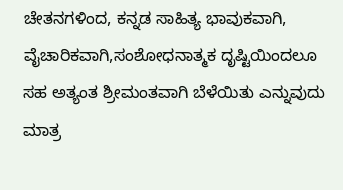ಚೇತನಗಳಿಂದ, ಕನ್ನಡ ಸಾಹಿತ್ಯ ಭಾವುಕವಾಗಿ, ವೈಚಾರಿಕವಾಗಿ,ಸಂಶೋಧನಾತ್ಮಕ ದೃಷ್ಟಿಯಿಂದಲೂ ಸಹ ಅತ್ಯಂತ ಶ್ರೀಮಂತವಾಗಿ ಬೆಳೆಯಿತು ಎನ್ನುವುದು ಮಾತ್ರ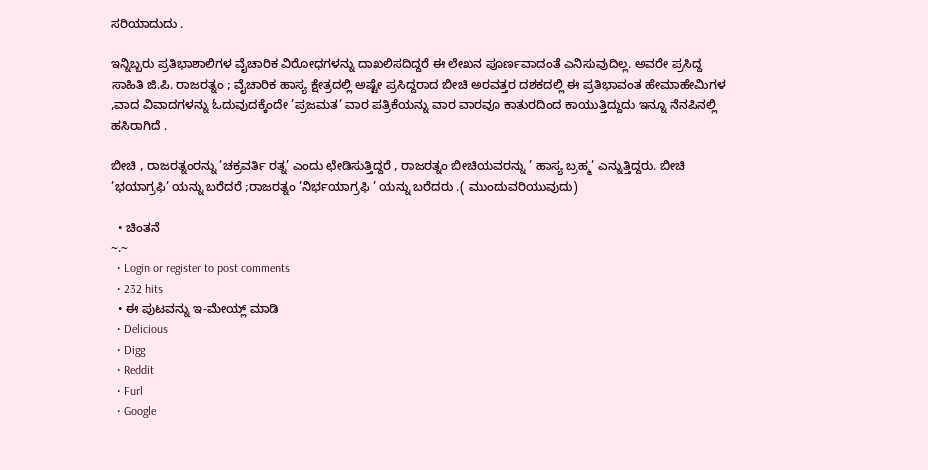ಸರಿಯಾದುದು .

ಇನ್ನಿಬ್ಬರು ಪ್ರತಿಭಾಶಾಲಿಗಳ ವೈಚಾರಿಕ ವಿರೋಧಗಳನ್ನು ದಾಖಲಿಸದಿದ್ದರೆ ಈ ಲೇಖನ ಪೂರ್ಣವಾದಂತೆ ಎನಿಸುವುದಿಲ್ಲ. ಅವರೇ ಪ್ರಸಿದ್ದ ಸಾಹಿತಿ ಜಿ.ಪಿ. ರಾಜರತ್ನಂ ; ವೈಚಾರಿಕ ಹಾಸ್ಯ ಕ್ಷೇತ್ರದಲ್ಲಿ ಅಷ್ಟೇ ಪ್ರಸಿದ್ದರಾದ ಬೀಚಿ ಅರವತ್ತರ ದಶಕದಲ್ಲಿ ಈ ಪ್ರತಿಭಾವಂತ ಹೇಮಾಹೇಮಿಗಳ ,ವಾದ ವಿವಾದಗಳನ್ನು ಓದುವುದಕ್ಕೆಂದೇ ’ಪ್ರಜಮತ’ ವಾರ ಪತ್ರಿಕೆಯನ್ನು ವಾರ ವಾರವೂ ಕಾತುರದಿಂದ ಕಾಯುತ್ತಿದ್ದುದು ಇನ್ನೂ ನೆನಪಿನಲ್ಲಿ ಹಸಿರಾಗಿದೆ .

ಬೀಚಿ , ರಾಜರತ್ನಂರನ್ನು ’ಚಕ್ರವರ್ತಿ ರತ್ನ’ ಎಂದು ಛೇಡಿಸುತ್ತಿದ್ದರೆ , ರಾಜರತ್ನಂ ಬೀಚಿಯವರನ್ನು ’ ಹಾಸ್ಯ ಬ್ರಹ್ಮ’ ಎನ್ನುತ್ತಿದ್ದರು. ಬೀಚಿ ’ಭಯಾಗ್ರಫಿ’ ಯನ್ನು ಬರೆದರೆ ;ರಾಜರತ್ನಂ ’ನಿರ್ಭಯಾಗ್ರಫಿ ’ ಯನ್ನು ಬರೆದರು .( ಮುಂದುವರಿಯುವುದು)

  • ಚಿಂತನೆ
~.~
  • Login or register to post comments
  • 232 hits
  • ಈ ಪುಟವನ್ನು ಇ-ಮೇಯ್ಲ್ ಮಾಡಿ
  • Delicious
  • Digg
  • Reddit
  • Furl
  • Google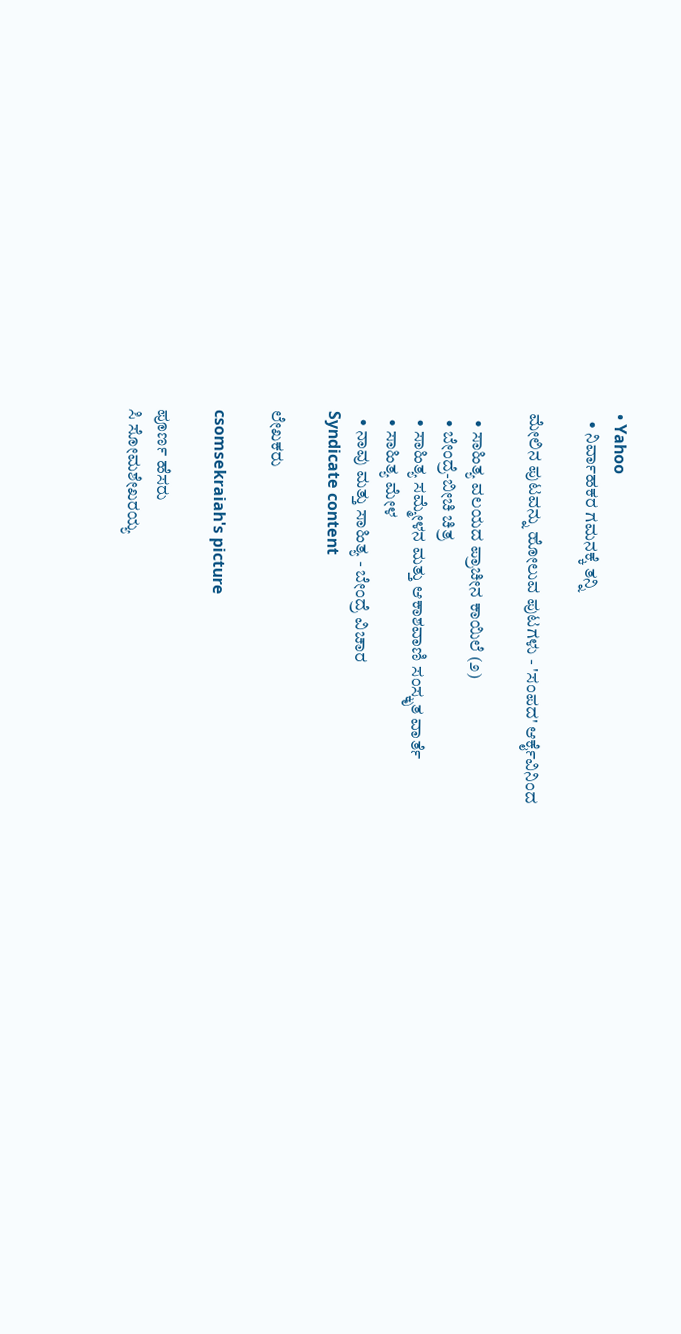• Yahoo
  • ನಿರ್ವಾಹಕರ ಗಮನಕ್ಕೆ ತನ್ನಿ

ಮೇಲಿನ ಪುಟವನ್ನು ಹೋಲುವ ಪುಟಗಳು - 'ಸಂಪದ' ಆರ್ಕೈವಿನಿಂದ

  • ಸಾಹಿತ್ಯ ವಲಯದ ಪ್ರಾಚೀನ ಕಾಯಿಲೆ (೨)
  • ಬೇಂದ್ರೆ-ಬೀಚಿ ಚಿತ್ರ
  • ಸಾಹಿತ್ಯ ಸಮ್ಮೇಳನ ಮತ್ತು ಆಕಾಶವಾಣಿ ಸಂಸ್ಕೃತ ವಾರ್ತೆ
  • ಸಾಹಿತ್ಯ ಮೇಳ
  • ನಾವು ಮತ್ತು ಸಾಹಿತ್ಯ - ಬೇಂದ್ರೆ ವಿಚಾರ
Syndicate content

ಲೇಖಕರು

csomsekraiah's picture

ಪೂರ್ಣ ಹೆಸರು
ಸಿ ಸೋಮಶೇಖರಯ್ಯ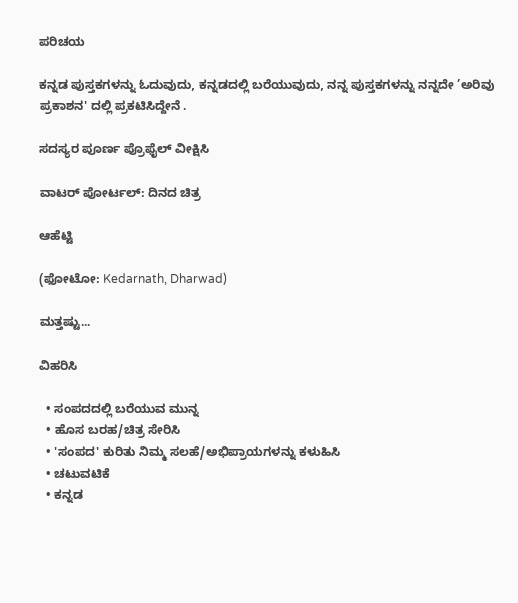ಪರಿಚಯ

ಕನ್ನಡ ಪುಸ್ತಕಗಳನ್ನು ಓದುವುದು, ಕನ್ನಡದಲ್ಲಿ ಬರೆಯುವುದು, ನನ್ನ ಪುಸ್ತಕಗಳನ್ನು ನನ್ನದೇ ’ಅರಿವು ಪ್ರಕಾಶನ' ದಲ್ಲಿ ಪ್ರಕಟಿಸಿದ್ದೇನೆ .

ಸದಸ್ಯರ ಪೂರ್ಣ ಪ್ರೊಫೈಲ್ ವೀಕ್ಷಿಸಿ

ವಾಟರ್ ಪೋರ್ಟಲ್: ದಿನದ ಚಿತ್ರ

ಆಹೆಟ್ಟಿ

(ಫೋಟೋ: Kedarnath, Dharwad)

ಮತ್ತಷ್ಟು...

ವಿಹರಿಸಿ

  • ಸಂಪದದಲ್ಲಿ ಬರೆಯುವ ಮುನ್ನ
  • ಹೊಸ ಬರಹ/ಚಿತ್ರ ಸೇರಿಸಿ
  • 'ಸಂಪದ' ಕುರಿತು ನಿಮ್ಮ ಸಲಹೆ/ಅಭಿಪ್ರಾಯಗಳನ್ನು ಕಳುಹಿಸಿ
  • ಚಟುವಟಿಕೆ
  • ಕನ್ನಡ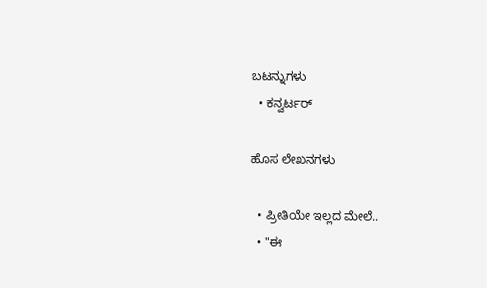ಬಟನ್ನುಗಳು
  • ಕನ್ವರ್ಟರ್

ಹೊಸ ಲೇಖನಗಳು

  • ಪ್ರೀತಿಯೇ ಇಲ್ಲದ ಮೇಲೆ..
  • "ಈ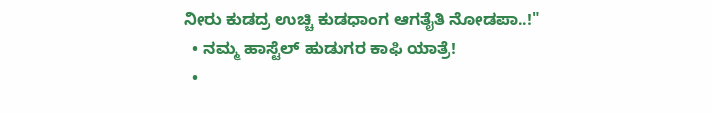ನೀರು ಕುಡದ್ರ ಉಚ್ಚಿ ಕುಡಧಾಂಗ ಆಗತೈತಿ ನೋಡಪಾ..!"
  • ನಮ್ಮ ಹಾಸ್ಟೆಲ್ ಹುಡುಗರ ಕಾಫಿ ಯಾತ್ರೆ!
  •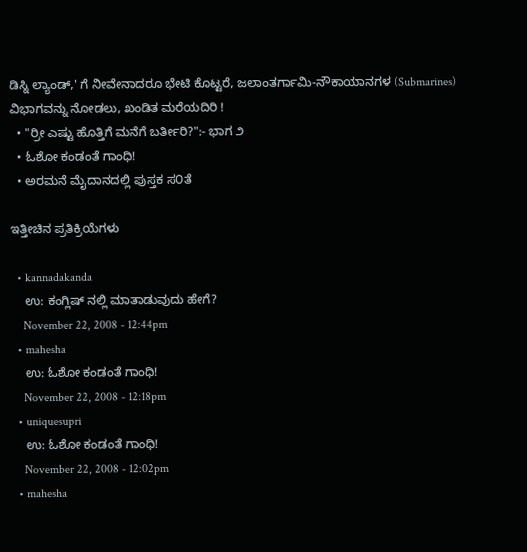ಡಿಸ್ನಿ ಲ್ಯಾಂಡ್,' ಗೆ ನೀವೇನಾದರೂ ಭೇಟಿ ಕೊಟ್ಟರೆ, ಜಲಾಂತರ್ಗಾಮಿ-ನೌಕಾಯಾನಗಳ (Submarines) ವಿಭಾಗವನ್ನು ನೋಡಲು, ಖಂಡಿತ ಮರೆಯದಿರಿ !
  • "ರ್ರೀ ಎಷ್ಟು ಹೊತ್ತಿಗೆ ಮನೆಗೆ ಬರ್ತೀರಿ?":- ಭಾಗ ೨
  • ಓಶೋ ಕಂಡಂತೆ ಗಾಂಧಿ!
  • ಅರಮನೆ ಮೈದಾನದಲ್ಲಿ ಪುಸ್ತಕ ಸ೦ತೆ

ಇತ್ತೀಚಿನ ಪ್ರತಿಕ್ರಿಯೆಗಳು

  • kannadakanda
    ಉ: ಕಂಗ್ಲಿಷ್ ನಲ್ಲಿ ಮಾತಾಡುವುದು ಹೇಗೆ?
    November 22, 2008 - 12:44pm
  • mahesha
    ಉ: ಓಶೋ ಕಂಡಂತೆ ಗಾಂಧಿ!
    November 22, 2008 - 12:18pm
  • uniquesupri
    ಉ: ಓಶೋ ಕಂಡಂತೆ ಗಾಂಧಿ!
    November 22, 2008 - 12:02pm
  • mahesha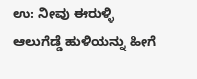ಉ: ನೀವು ಈರುಳ್ಳಿ ಆಲುಗೆಡ್ಡೆ ಹುಳಿಯನ್ನು ಹೀಗೆ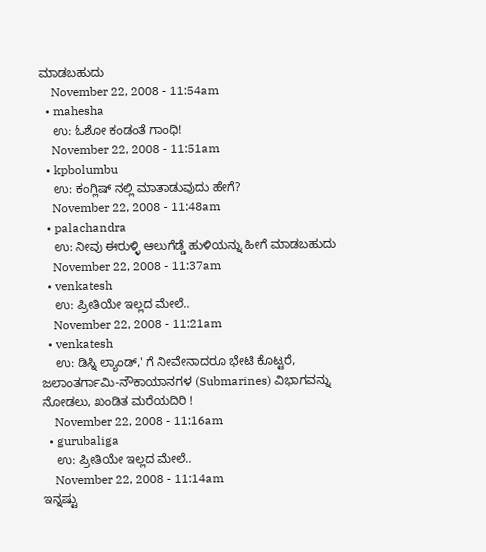ಮಾಡಬಹುದು
    November 22, 2008 - 11:54am
  • mahesha
    ಉ: ಓಶೋ ಕಂಡಂತೆ ಗಾಂಧಿ!
    November 22, 2008 - 11:51am
  • kpbolumbu
    ಉ: ಕಂಗ್ಲಿಷ್ ನಲ್ಲಿ ಮಾತಾಡುವುದು ಹೇಗೆ?
    November 22, 2008 - 11:48am
  • palachandra
    ಉ: ನೀವು ಈರುಳ್ಳಿ ಆಲುಗೆಡ್ಡೆ ಹುಳಿಯನ್ನು ಹೀಗೆ ಮಾಡಬಹುದು
    November 22, 2008 - 11:37am
  • venkatesh
    ಉ: ಪ್ರೀತಿಯೇ ಇಲ್ಲದ ಮೇಲೆ..
    November 22, 2008 - 11:21am
  • venkatesh
    ಉ: ಡಿಸ್ನಿ ಲ್ಯಾಂಡ್,' ಗೆ ನೀವೇನಾದರೂ ಭೇಟಿ ಕೊಟ್ಟರೆ, ಜಲಾಂತರ್ಗಾಮಿ-ನೌಕಾಯಾನಗಳ (Submarines) ವಿಭಾಗವನ್ನು ನೋಡಲು, ಖಂಡಿತ ಮರೆಯದಿರಿ !
    November 22, 2008 - 11:16am
  • gurubaliga
    ಉ: ಪ್ರೀತಿಯೇ ಇಲ್ಲದ ಮೇಲೆ..
    November 22, 2008 - 11:14am
ಇನ್ನಷ್ಟು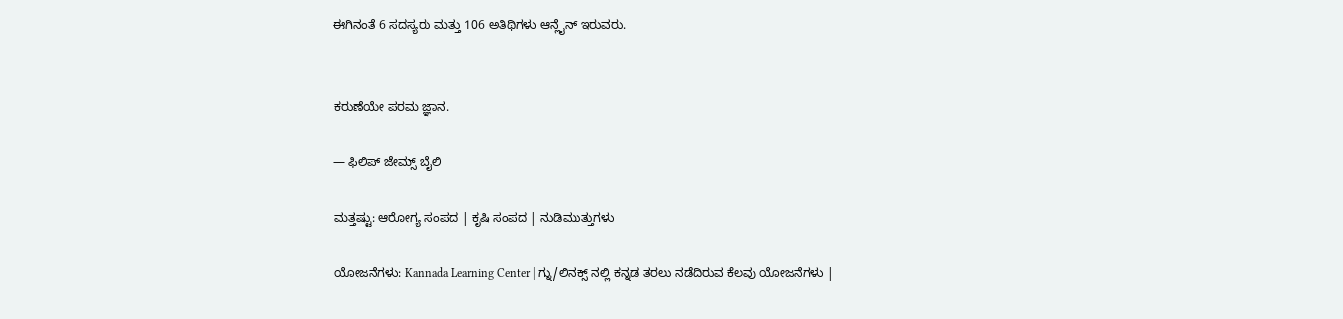ಈಗಿನಂತೆ 6 ಸದಸ್ಯರು ಮತ್ತು 106 ಅತಿಥಿಗಳು ಆನ್ಲೈನ್ ಇರುವರು.


ಕರುಣೆಯೇ ಪರಮ ಜ್ಞಾನ.

— ಫಿಲಿಪ್ ಜೇಮ್ಸ್ ಬೈಲಿ

ಮತ್ತಷ್ಟು: ಆರೋಗ್ಯ ಸಂಪದ | ಕೃಷಿ ಸಂಪದ | ನುಡಿಮುತ್ತುಗಳು

ಯೋಜನೆಗಳು: Kannada Learning Center | ಗ್ನು/ಲಿನಕ್ಸ್ ನಲ್ಲಿ ಕನ್ನಡ ತರಲು ನಡೆದಿರುವ ಕೆಲವು ಯೋಜನೆಗಳು |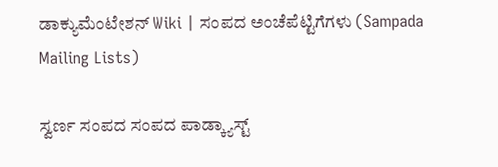ಡಾಕ್ಯುಮೆಂಟೇಶನ್ Wiki | ಸಂಪದ ಅಂಚೆಪೆಟ್ಟಿಗೆಗಳು (Sampada Mailing Lists)

ಸ್ವರ್ಣ ಸಂಪದ ಸಂಪದ ಪಾಡ್ಕ್ಯಾಸ್ಟ್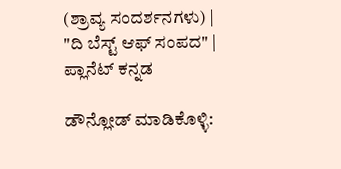(ಶ್ರಾವ್ಯ ಸಂದರ್ಶನಗಳು) | "ದಿ ಬೆಸ್ಟ್ ಆಫ್ ಸಂಪದ" | ಪ್ಲಾನೆಟ್ ಕನ್ನಡ

ಡೌನ್ಲೋಡ್ ಮಾಡಿಕೊಳ್ಳಿ: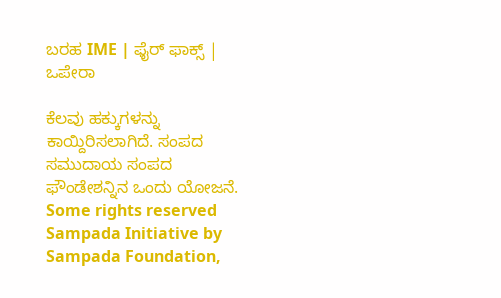ಬರಹ IME | ಫೈರ್ ಫಾಕ್ಸ್ | ಒಪೇರಾ

ಕೆಲವು ಹಕ್ಕುಗಳನ್ನು ಕಾಯ್ದಿರಿಸಲಾಗಿದೆ. ಸಂಪದ ಸಮುದಾಯ ಸಂಪದ ಫೌಂಡೇಶನ್ನಿನ ಒಂದು ಯೋಜನೆ.
Some rights reserved Sampada Initiative by Sampada Foundation,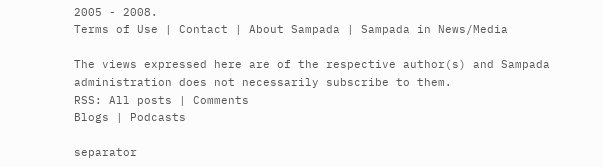2005 - 2008.
Terms of Use | Contact | About Sampada | Sampada in News/Media

The views expressed here are of the respective author(s) and Sampada administration does not necessarily subscribe to them.
RSS: All posts | Comments
Blogs | Podcasts

separator